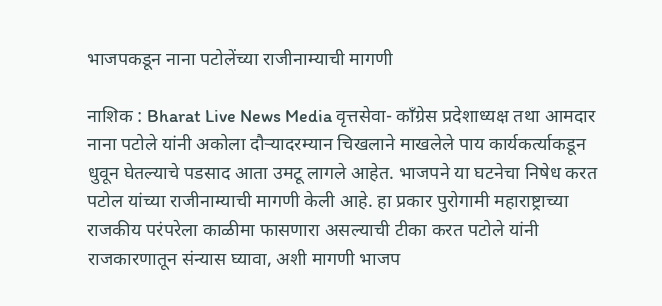भाजपकडून नाना पटोलेंच्या राजीनाम्याची मागणी

नाशिक : Bharat Live News Media वृत्तसेवा- काँग्रेस प्रदेशाध्यक्ष तथा आमदार नाना पटोले यांनी अकोला दौऱ्यादरम्यान चिखलाने माखलेले पाय कार्यकर्त्याकडून धुवून घेतल्याचे पडसाद आता उमटू लागले आहेत. भाजपने या घटनेचा निषेध करत पटोल यांच्या राजीनाम्याची मागणी केली आहे. हा प्रकार पुरोगामी महाराष्ट्राच्या राजकीय परंपरेला काळीमा फासणारा असल्याची टीका करत पटोले यांनी राजकारणातून संन्यास घ्यावा, अशी मागणी भाजप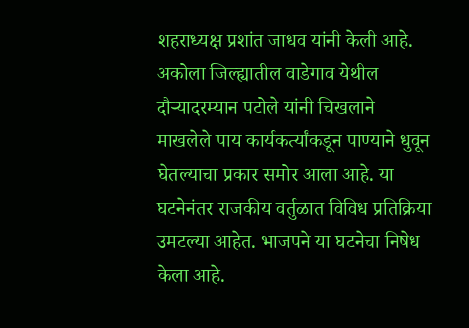शहराध्यक्ष प्रशांत जाधव यांनी केली आहे.
अकोला जिल्ह्यातील वाडेगाव येथील दौऱ्यादरम्यान पटोले यांनी चिखलाने माखलेले पाय कार्यकर्त्यांकडून पाण्याने धुवून घेतल्याचा प्रकार समोर आला आहे. या घटनेनंतर राजकीय वर्तुळात विविध प्रतिक्रिया उमटल्या आहेत. भाजपने या घटनेचा निषेध केला आहे.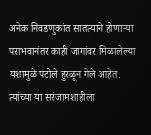अनेक निवडणुकांत सातत्याने होणाऱ्या पराभवानंतर काही जागांवर मिळालेल्या यशामुळे पटोले हुरळून गेले आहेत. त्यांच्या या सरंजामशाहीला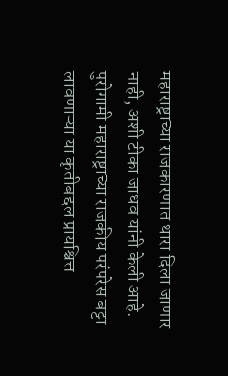महाराष्ट्राच्या राजकारणात थारा दिला जाणार नाही, अशी टीका जाधव यांनी केली आहे. पुरोगामी महाराष्ट्राच्या राजकीय परंपरेस बट्टा लावणाऱ्या या कृतीबद्दल प्रायश्चित्त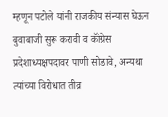म्हणून पटोले यांनी राजकीय संन्यास घेऊन बुवाबाजी सुरू करावी व कॉंग्रेस प्रदेशाध्यक्षपदावर पाणी सोडावे, अन्यथा त्यांच्या विरोधात तीव्र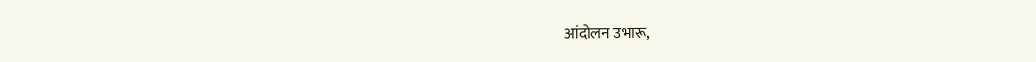आंदोलन उभारू,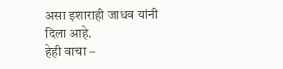असा इशाराही जाधव यांनी दिला आहे.
हेही वाचा –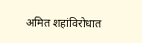अमित शहांविरोधात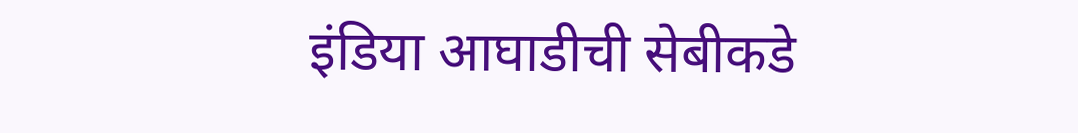इंडिया आघाडीची सेबीकडे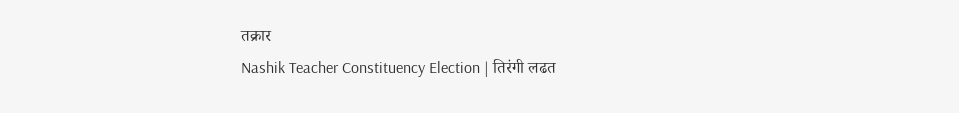तक्रार
Nashik Teacher Constituency Election | तिरंगी लढत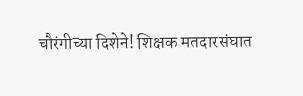चौरंगीच्या दिशेने! शिक्षक मतदारसंघात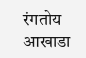रंगतोय आखाडा